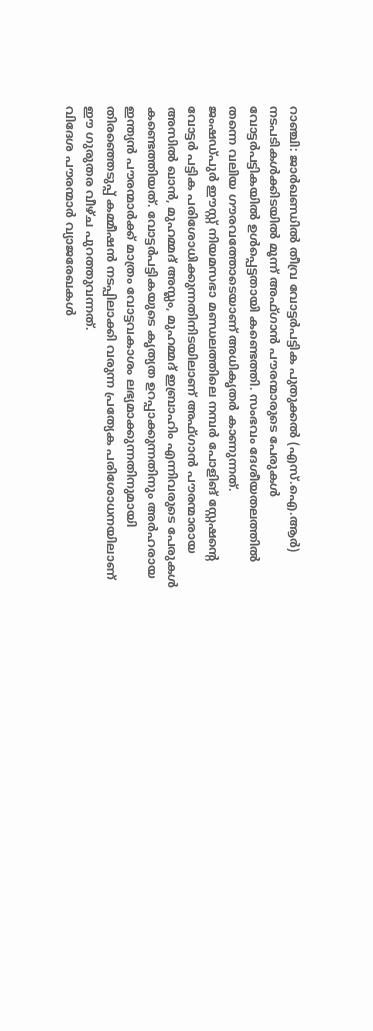റാഞ്ചി: ജാർഖണ്ഡിൽ തീവ്ര വോട്ടർപട്ടിക പുതുക്കൽ (എസ്.ഐ.ആർ) നടപടികൾക്കിടയിൽ മൂന്ന് അഫ്ഗാൻ പൗരന്മാരുടെ പേരുകൾ വോട്ടർപട്ടികയിൽ ഉൾപ്പെട്ടതായി കണ്ടെത്തി. സംഭവം ദേശീയതലത്തിൽ തന്നെ വലിയ ഗൗരവത്തോടെയാണ് അധികൃതർ കാണുന്നത്.
ജംഷഡ്പുർ ഈസ്റ്റ് നിയമസഭാ മണ്ഡലത്തിലെ നമ്പർ പോളിങ് സ്റ്റേഷന്റെ വോട്ടർ പട്ടിക പരിശോധിക്കുന്നതിനിടയിലാണ് അഫ്ഗാൻ പൗരന്മാരായ അസിൽ ഖാൻ, മുഹമ്മദ് അസ്ലം, മുഹമ്മദ് ഇബ്രാഹിം എന്നിവരുടെ പേരുകൾ കണ്ടെത്തിയത്. വോട്ടർപട്ടികയുടെ കൃത്യത ഉറപ്പാക്കുന്നതിനും അർഹരായ ഇന്ത്യൻ പൗരന്മാർക്ക് മാത്രം വോട്ടവകാശം ലഭ്യമാക്കുന്നതിനുമായി തിരഞ്ഞെടുപ്പ് കമ്മീഷൻ നടപ്പിലാക്കി വരുന്ന പ്രത്യേക പരിശോധനയിലാണ് ഈ ഗുരുതര വീഴ്ച പുറത്തുവന്നത്.
വിദേശ പൗരന്മാർ വ്യാജരേഖകൾ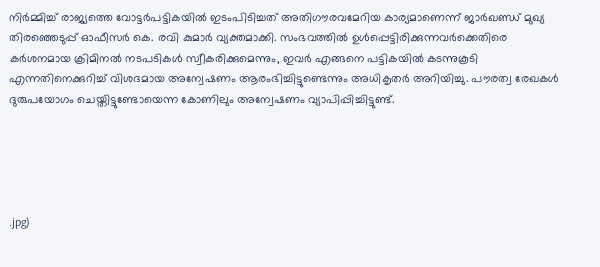നിർമ്മിച്ച് രാജ്യത്തെ വോട്ടർപട്ടികയിൽ ഇടംപിടിച്ചത് അതിഗൗരവമേറിയ കാര്യമാണെന്ന് ജാർഖണ്ഡ് മുഖ്യ തിരഞ്ഞെടുപ്പ് ഓഫീസർ കെ. രവി കുമാർ വ്യക്തമാക്കി. സംഭവത്തിൽ ഉൾപ്പെട്ടിരിക്കുന്നവർക്കെതിരെ കർശനമായ ക്രിമിനൽ നടപടികൾ സ്വീകരിക്കുമെന്നും, ഇവർ എങ്ങനെ പട്ടികയിൽ കടന്നുകൂടി എന്നതിനെക്കുറിച്ച് വിശദമായ അന്വേഷണം ആരംഭിച്ചിട്ടുണ്ടെന്നും അധികൃതർ അറിയിച്ചു. പൗരത്വ രേഖകൾ ദുരുപയോഗം ചെയ്തിട്ടുണ്ടോയെന്ന കോണിലും അന്വേഷണം വ്യാപിപ്പിച്ചിട്ടുണ്ട്.





.jpg)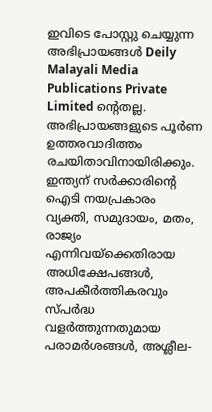ഇവിടെ പോസ്റ്റു ചെയ്യുന്ന അഭിപ്രായങ്ങൾ Deily Malayali Media Publications Private Limited ന്റെതല്ല. അഭിപ്രായങ്ങളുടെ പൂർണ ഉത്തരവാദിത്തം രചയിതാവിനായിരിക്കും.
ഇന്ത്യന് സർക്കാരിന്റെ ഐടി നയപ്രകാരം വ്യക്തി, സമുദായം, മതം, രാജ്യം എന്നിവയ്ക്കെതിരായ അധിക്ഷേപങ്ങൾ, അപകീർത്തികരവും സ്പർദ്ധ വളർത്തുന്നതുമായ പരാമർശങ്ങൾ, അശ്ലീല-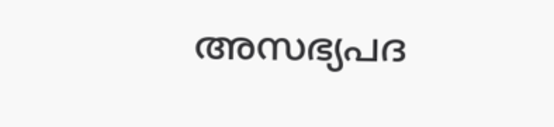അസഭ്യപദ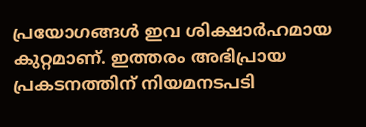പ്രയോഗങ്ങൾ ഇവ ശിക്ഷാർഹമായ കുറ്റമാണ്. ഇത്തരം അഭിപ്രായ പ്രകടനത്തിന് നിയമനടപടി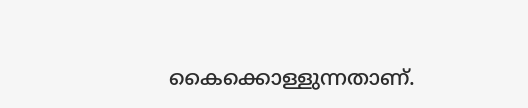കൈക്കൊള്ളുന്നതാണ്.